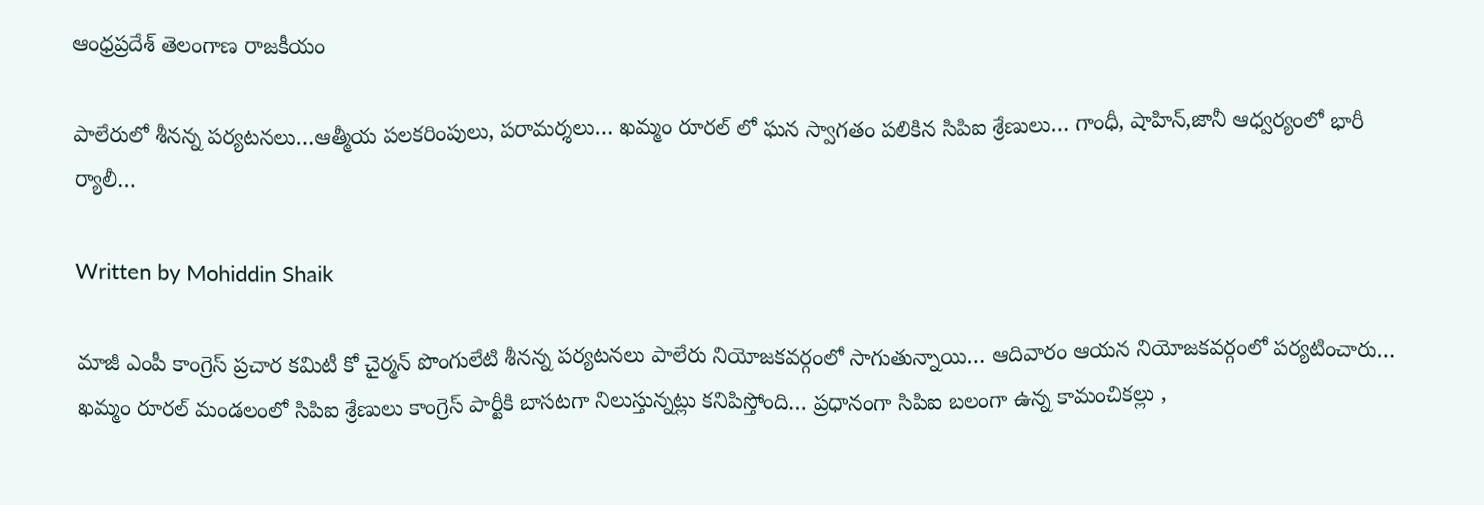ఆంధ్రప్రదేశ్ తెలంగాణ రాజకీయం

పాలేరులో శీనన్న పర్యటనలు…ఆత్మీయ పలకరింపులు, పరామర్శలు… ఖమ్మం రూరల్ లో ఘన స్వాగతం పలికిన సిపిఐ శ్రేణులు… గాంధీ, షాహిన్,జానీ ఆధ్వర్యంలో భారీ ర్యాలీ…

Written by Mohiddin Shaik

మాజీ ఎంపీ కాంగ్రెస్ ప్రచార కమిటీ కో చైర్మన్ పొంగులేటి శీనన్న పర్యటనలు పాలేరు నియోజకవర్గంలో సాగుతున్నాయి… ఆదివారం ఆయన నియోజకవర్గంలో పర్యటించారు… ఖమ్మం రూరల్ మండలంలో సిపిఐ శ్రేణులు కాంగ్రెస్ పార్టీకి బాసటగా నిలుస్తున్నట్లు కనిపిస్తోంది… ప్రధానంగా సిపిఐ బలంగా ఉన్న కామంచికల్లు ,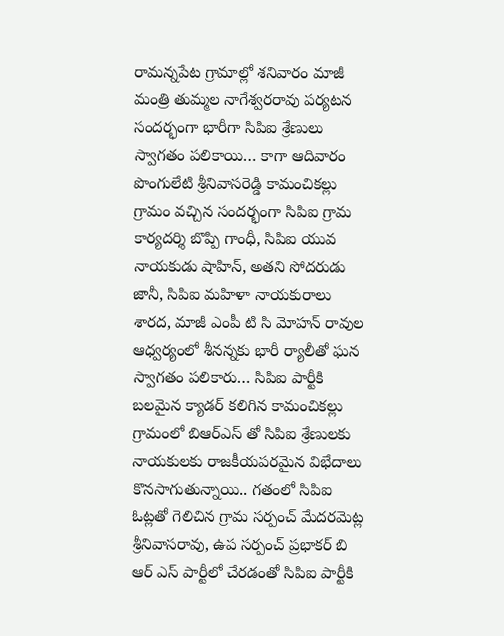రామన్నపేట గ్రామాల్లో శనివారం మాజీ మంత్రి తుమ్మల నాగేశ్వరరావు పర్యటన సందర్భంగా భారీగా సిపిఐ శ్రేణులు స్వాగతం పలికాయి… కాగా ఆదివారం పొంగులేటి శ్రీనివాసరెడ్డి కామంచికల్లు గ్రామం వచ్చిన సందర్భంగా సిపిఐ గ్రామ కార్యదర్శి బొప్పి గాంధీ, సిపిఐ యువ నాయకుడు షాహిన్, అతని సోదరుడు జానీ, సిపిఐ మహిళా నాయకురాలు శారద, మాజీ ఎంపీ టి సి మోహన్ రావుల ఆధ్వర్యంలో శీనన్నకు భారీ ర్యాలీతో ఘన స్వాగతం పలికారు… సిపిఐ పార్టీకి బలమైన క్యాడర్ కలిగిన కామంచికల్లు గ్రామంలో బిఆర్ఎస్ తో సిపిఐ శ్రేణులకు నాయకులకు రాజకీయపరమైన విభేదాలు కొనసాగుతున్నాయి.. గతంలో సిపిఐ ఓట్లతో గెలిచిన గ్రామ సర్పంచ్ మేదరమెట్ల శ్రీనివాసరావు, ఉప సర్పంచ్ ప్రభాకర్ బి ఆర్ ఎస్ పార్టీలో చేరడంతో సిపిఐ పార్టీకి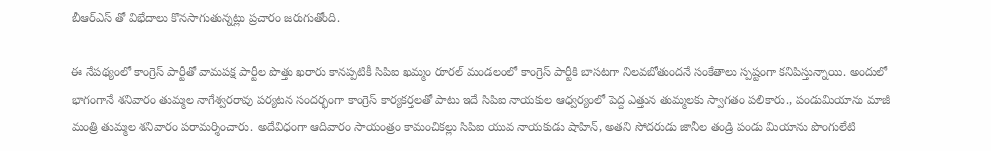బీఆర్ఎస్ తో విభేదాలు కొనసాగుతున్నట్లు ప్రచారం జరుగుతోంది.

ఈ నేపథ్యంలో కాంగ్రెస్ పార్టీతో వామపక్ష పార్టీల పొత్తు ఖరారు కానప్పటికీ సిపిఐ ఖమ్మం రూరల్ మండలంలో కాంగ్రెస్ పార్టీకి బాసటగా నిలవబోతుందనే సంకేతాలు స్పష్టంగా కనిపిస్తున్నాయి. అందులో భాగంగానే శనివారం తుమ్మల నాగేశ్వరరావు పర్యటన సందర్భంగా కాంగ్రెస్ కార్యకర్తలతో పాటు ఇదే సిపిఐ నాయకుల ఆధ్వర్యంలో పెద్ద ఎత్తున తుమ్మలకు స్వాగతం పలికారు., పండుమియాను మాజీ మంత్రి తుమ్మల శనివారం పరామర్శించారు. అదేవిధంగా ఆదివారం సాయంత్రం కామంచికల్లు సిపిఐ యువ నాయకుడు షాహిన్, అతని సోదరుడు జానీల తండ్రి పండు మియాను పొంగులేటి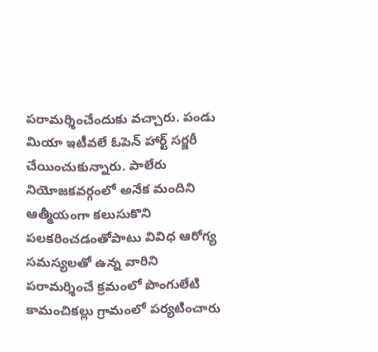పరామర్శించేందుకు వచ్చారు. పండు మియా ఇటీవలే ఓపెన్ హార్ట్ సర్జరీ చేయించుకున్నారు. పాలేరు నియోజకవర్గంలో అనేక మందిని ఆత్మీయంగా కలుసుకొని పలకరించడంతోపాటు వివిధ ఆరోగ్య సమస్యలతో ఉన్న వారిని పరామర్శించే క్రమంలో పొంగులేటి కామంచికల్లు గ్రామంలో పర్యటించారు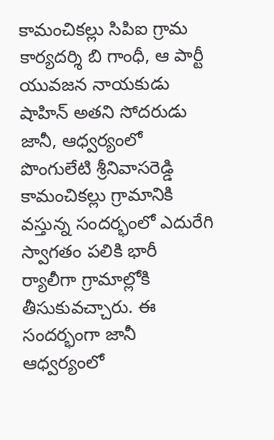కామంచికల్లు సిపిఐ గ్రామ కార్యదర్శి బి గాంధీ, ఆ పార్టీ యువజన నాయకుడు షాహిన్ అతని సోదరుడు జానీ, ఆధ్వర్యంలో పొంగులేటి శ్రీనివాసరెడ్డి కామంచికల్లు గ్రామానికి వస్తున్న సందర్భంలో ఎదురేగి స్వాగతం పలికి భారీ ర్యాలీగా గ్రామాల్లోకి తీసుకువచ్చారు. ఈ సందర్భంగా జానీ ఆధ్వర్యంలో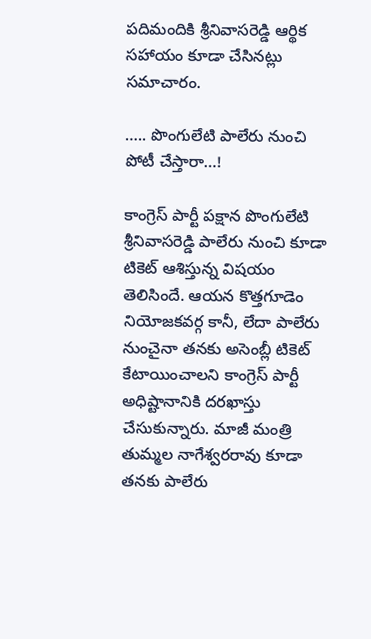పదిమందికి శ్రీనివాసరెడ్డి ఆర్థిక సహాయం కూడా చేసినట్లు సమాచారం.

….. పొంగులేటి పాలేరు నుంచి పోటీ చేస్తారా…!

కాంగ్రెస్ పార్టీ పక్షాన పొంగులేటి శ్రీనివాసరెడ్డి పాలేరు నుంచి కూడా టికెట్ ఆశిస్తున్న విషయం తెలిసిందే. ఆయన కొత్తగూడెం నియోజకవర్గ కానీ, లేదా పాలేరు నుంచైనా తనకు అసెంబ్లీ టికెట్ కేటాయించాలని కాంగ్రెస్ పార్టీ అధిష్టానానికి దరఖాస్తు చేసుకున్నారు. మాజీ మంత్రి తుమ్మల నాగేశ్వరరావు కూడా తనకు పాలేరు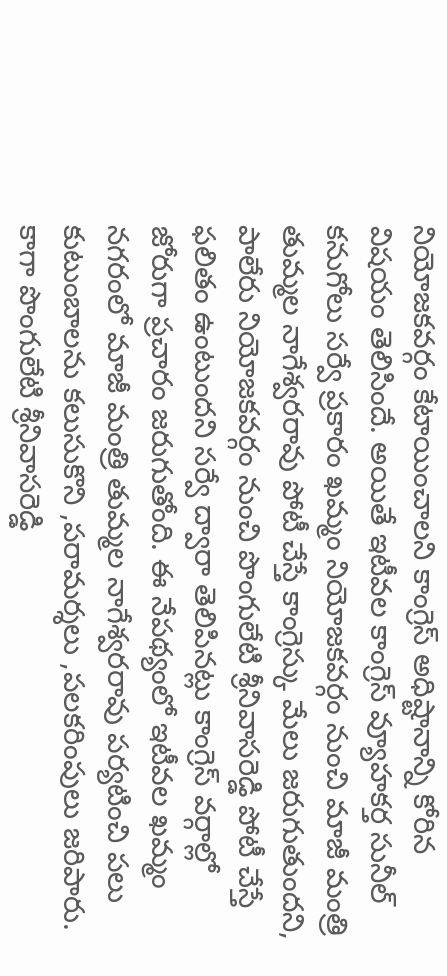నియోజకవర్గం కేటాయించాలని కాంగ్రెస్ అధిష్టానాన్ని కోరిన విషయం తెలిసిందే. అయితే ఇటీవల కాంగ్రెస్ వ్యూహకర్త సునీల్ కనుగోలు సర్వే ప్రకారం ఖమ్మం నియోజకవర్గం నుంచి మాజీ మంత్రి తుమ్మల నాగేశ్వరరావు పోటీ చేస్తే కాంగ్రెస్కు మేలు జరుగుతుందని, పాలేరు నియోజకవర్గం నుంచి పొంగులేటి శ్రీనివాసరెడ్డి పోటీ చేస్తే ఫలితం ఉంటుందని సర్వే ద్వారా తెలిపినట్లు కాంగ్రెస్ వర్గాల్లో జోరుగా ప్రచారం జరుగుతోంది. ఈ నేపథ్యంలో ఇటీవల ఖమ్మం నగరంలో మాజీ మంత్రి తుమ్మల నాగేశ్వరరావు పర్యటించి పలు కుటుంబాలను కలుసుకొని ,పరామర్శలు ,పలకరింపులు జరిపారు. కాగా పొంగులేటి శ్రీనివాసరెడ్డి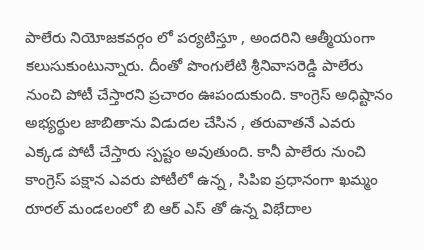పాలేరు నియోజకవర్గం లో పర్యటిస్తూ , అందరిని ఆత్మీయంగా కలుసుకుంటున్నారు. దీంతో పొంగులేటి శ్రీనివాసరెడ్డి పాలేరు నుంచి పోటీ చేస్తారని ప్రచారం ఊపందుకుంది. కాంగ్రెస్ అధిష్టానం అభ్యర్థుల జాబితాను విడుదల చేసిన , తరువాతనే ఎవరు ఎక్కడ పోటీ చేస్తారు స్పష్టం అవుతుంది. కానీ పాలేరు నుంచి కాంగ్రెస్ పక్షాన ఎవరు పోటీలో ఉన్న , సిపిఐ ప్రధానంగా ఖమ్మం రూరల్ మండలంలో బి ఆర్ ఎస్ తో ఉన్న విభేదాల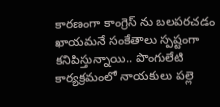కారణంగా కాంగ్రెస్ ను బలపరచడం ఖాయమనే సంకేతాలు స్పష్టంగా కనిపిస్తున్నాయి.. పొంగులేటి కార్యక్రమంలో నాయకులు పల్లె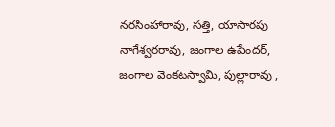నరసింహారావు, సత్తి, యాసారపు నాగేశ్వరరావు, జంగాల ఉపేందర్, జంగాల వెంకటస్వామి, పుల్లారావు ,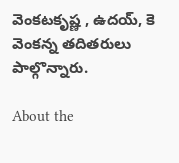వెంకటకృష్ణ , ఉదయ్, కె వెంకన్న తదితరులు పాల్గొన్నారు.

About the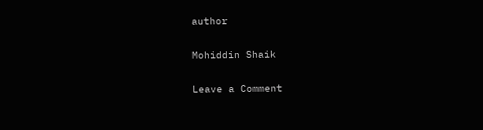author

Mohiddin Shaik

Leave a Comment